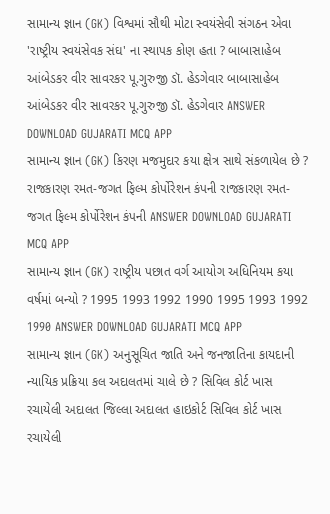સામાન્ય જ્ઞાન (GK) વિશ્વમાં સૌથી મોટા સ્વયંસેવી સંગઠન એવા 'રાષ્ટ્રીય સ્વયંસેવક સંઘ' ના સ્થાપક કોણ હતા ? બાબાસાહેબ આંબેડકર વીર સાવરકર પૂ.ગુરુજી ડૉ. હેડગેવાર બાબાસાહેબ આંબેડકર વીર સાવરકર પૂ.ગુરુજી ડૉ. હેડગેવાર ANSWER DOWNLOAD GUJARATI MCQ APP
સામાન્ય જ્ઞાન (GK) કિરણ મજમુદાર કયા ક્ષેત્ર સાથે સંકળાયેલ છે ? રાજકારણ રમત-જગત ફિલ્મ કોર્પોરેશન કંપની રાજકારણ રમત-જગત ફિલ્મ કોર્પોરેશન કંપની ANSWER DOWNLOAD GUJARATI MCQ APP
સામાન્ય જ્ઞાન (GK) રાષ્ટ્રીય પછાત વર્ગ આયોગ અધિનિયમ કયા વર્ષમાં બન્યો ? 1995 1993 1992 1990 1995 1993 1992 1990 ANSWER DOWNLOAD GUJARATI MCQ APP
સામાન્ય જ્ઞાન (GK) અનુસૂચિત જાતિ અને જનજાતિના કાયદાની ન્યાયિક પ્રક્રિયા કલ અદાલતમાં ચાલે છે ? સિવિલ કોર્ટ ખાસ રચાયેલી અદાલત જિલ્લા અદાલત હાઇકોર્ટ સિવિલ કોર્ટ ખાસ રચાયેલી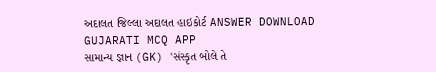અદાલત જિલ્લા અદાલત હાઇકોર્ટ ANSWER DOWNLOAD GUJARATI MCQ APP
સામાન્ય જ્ઞાન (GK) 'સંસ્કૃત બોલે તે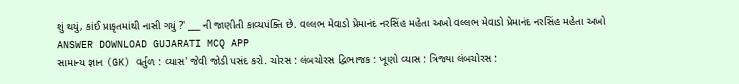શું થયું, કાંઈ પ્રાકૃતમાંથી નાસી ગયું ?' ___ ની જાણીતી કાવ્યપંક્તિ છે. વલ્લભ મેવાડો પ્રેમાનંદ નરસિંહ મહેતા અખો વલ્લભ મેવાડો પ્રેમાનંદ નરસિંહ મહેતા અખો ANSWER DOWNLOAD GUJARATI MCQ APP
સામાન્ય જ્ઞાન (GK) વર્તુળ : વ્યાસ' જેવી જોડી પસંદ કરો. ચોરસ : લંબચોરસ દ્વિભાજક : ખૂણો વ્યાસ : ત્રિજ્યા લંબચોરસ :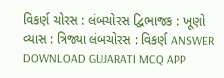વિકર્ણ ચોરસ : લંબચોરસ દ્વિભાજક : ખૂણો વ્યાસ : ત્રિજ્યા લંબચોરસ : વિકર્ણ ANSWER DOWNLOAD GUJARATI MCQ APP